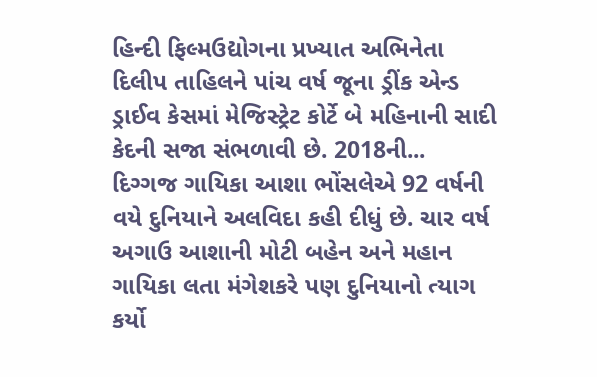હિન્દી ફિલ્મઉદ્યોગના પ્રખ્યાત અભિનેતા દિલીપ તાહિલને પાંચ વર્ષ જૂના ડ્રીંક એન્ડ ડ્રાઈવ કેસમાં મેજિસ્ટ્રેટ કોર્ટે બે મહિનાની સાદી કેદની સજા સંભળાવી છે. 2018ની...
દિગ્ગજ ગાયિકા આશા ભોંસલેએ 92 વર્ષની વયે દુનિયાને અલવિદા કહી દીધું છે. ચાર વર્ષ અગાઉ આશાની મોટી બહેન અને મહાન ગાયિકા લતા મંગેશકરે પણ દુનિયાનો ત્યાગ કર્યો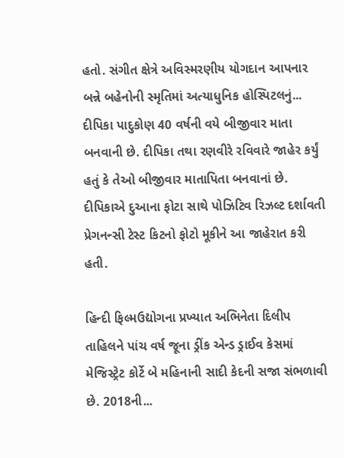હતો. સંગીત ક્ષેત્રે અવિસ્મરણીય યોગદાન આપનાર બન્ને બહેનોની સ્મૃતિમાં અત્યાધુનિક હોસ્પિટલનું...
દીપિકા પાદુકોણ 40 વર્ષની વયે બીજીવાર માતા બનવાની છે. દીપિકા તથા રણવીરે રવિવારે જાહેર કર્યું હતું કે તેઓ બીજીવાર માતાપિતા બનવાનાં છે. દીપિકાએ દુઆના ફોટા સાથે પોઝિટિવ રિઝલ્ટ દર્શાવતી પ્રેગનન્સી ટેસ્ટ કિટનો ફોટો મૂકીને આ જાહેરાત કરી હતી.

હિન્દી ફિલ્મઉદ્યોગના પ્રખ્યાત અભિનેતા દિલીપ તાહિલને પાંચ વર્ષ જૂના ડ્રીંક એન્ડ ડ્રાઈવ કેસમાં મેજિસ્ટ્રેટ કોર્ટે બે મહિનાની સાદી કેદની સજા સંભળાવી છે. 2018ની...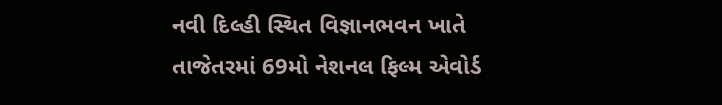નવી દિલ્હી સ્થિત વિજ્ઞાનભવન ખાતે તાજેતરમાં 69મો નેશનલ ફિલ્મ એવોર્ડ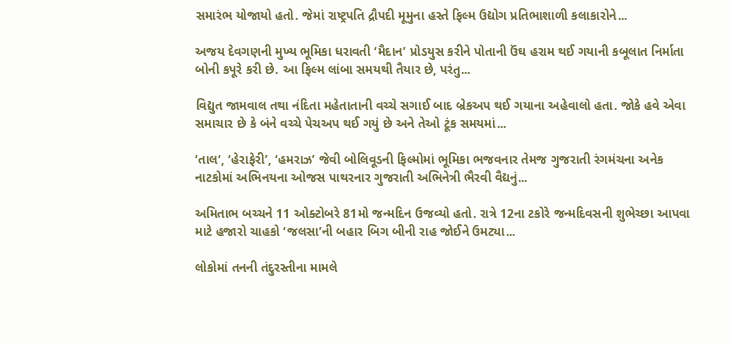સમારંભ યોજાયો હતો. જેમાં રાષ્ટ્રપતિ દ્રૌપદી મૂમુના હસ્તે ફિલ્મ ઉદ્યોગ પ્રતિભાશાળી કલાકારોને...

અજય દેવગણની મુખ્ય ભૂમિકા ધરાવતી ‘મૈદાન’ પ્રોડયુસ કરીને પોતાની ઉંઘ હરામ થઈ ગયાની કબૂલાત નિર્માતા બોની કપૂરે કરી છે. આ ફિલ્મ લાંબા સમયથી તૈયાર છે, પરંતુ...

વિદ્યુત જામવાલ તથા નંદિતા મહેતાતાની વચ્ચે સગાઈ બાદ બ્રેકઅપ થઈ ગયાના અહેવાલો હતા. જોકે હવે એવા સમાચાર છે કે બંને વચ્ચે પેચઅપ થઈ ગયું છે અને તેઓ ટૂંક સમયમાં...

‘તાલ‘, ‘હેરાફેરી’, ‘હમરાઝ’ જેવી બોલિવૂડની ફિલ્મોમાં ભૂમિકા ભજવનાર તેમજ ગુજરાતી રંગમંચના અનેક નાટકોમાં અભિનયના ઓજસ પાથરનાર ગુજરાતી અભિનેત્રી ભૈરવી વૈદ્યનું...

અમિતાભ બચ્ચને 11 ઓક્ટોબરે 81મો જન્મદિન ઉજવ્યો હતો. રાત્રે 12ના ટકોરે જન્મદિવસની શુભેચ્છા આપવા માટે હજારો ચાહકો ‘જલસા’ની બહાર બિગ બીની રાહ જોઈને ઉમટ્યા...

લોકોમાં તનની તંદુરસ્તીના મામલે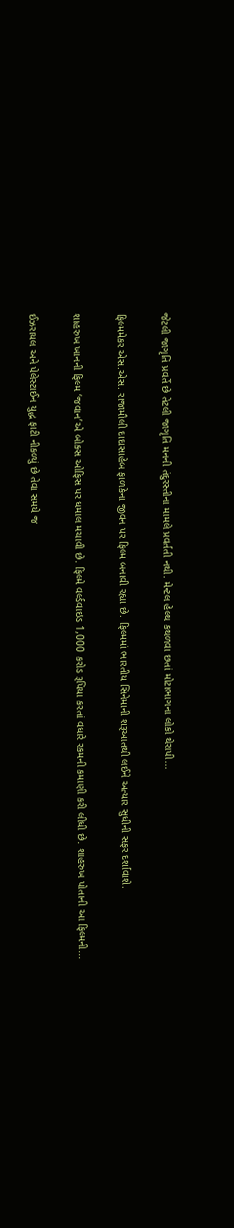જેટલી જાગૃતિ પ્રવર્તે છે તેટલી જાગૃતિ મનની તંદુરસ્તીના મામલે પ્રવર્તતી નથી. મેન્ટલ હેલ્થ કથળવા છતાં મોટાભાગના લોકો થેરાપી...

ફિલ્મમેકર એસ.એસ. રાજામૌલી દાદાસાહેબ ફાળકેના જીવન પર ફિલ્મ બનાવી રહ્યા છે. ફિલ્મમાં ભારતીય સિનેમાની શરૂઆતથી લઈને અત્યાર સુધીની સફર દર્શાવાશે.

શાહરુખ ખાનની ફિલ્મ ‘જવાન’એ બોક્સ ઓફિસ પર ધમાલ મચાવી છે. ફિલ્મે વર્લ્ડવાઇડ 1,000 કરોડ રૂપિયા કરતાં વધારે રકમની કમાણી કરી લીધી છે. શાહરુખ પોતાની આ ફિલ્મની...

ઈઝરાયલ અને પેલેસ્ટાઈન યુદ્ધ ફાટી નીકળ્યું છે તેવા સમયે જ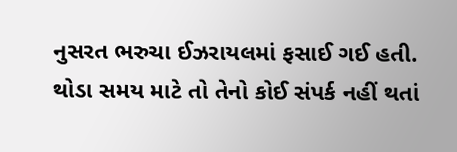નુસરત ભરુચા ઈઝરાયલમાં ફસાઈ ગઈ હતી. થોડા સમય માટે તો તેનો કોઈ સંપર્ક નહીં થતાં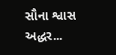સૌના શ્વાસ અદ્ધર...